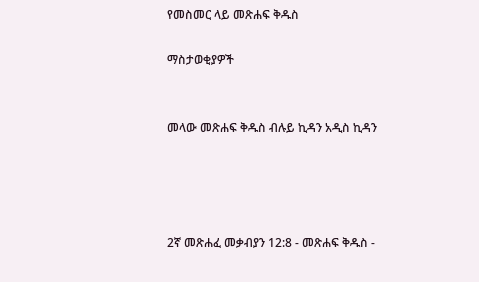የመስመር ላይ መጽሐፍ ቅዱስ

ማስታወቂያዎች


መላው መጽሐፍ ቅዱስ ብሉይ ኪዳን አዲስ ኪዳን




2ኛ መጽሐፈ መቃብያን 12:8 - መጽሐፍ ቅዱስ -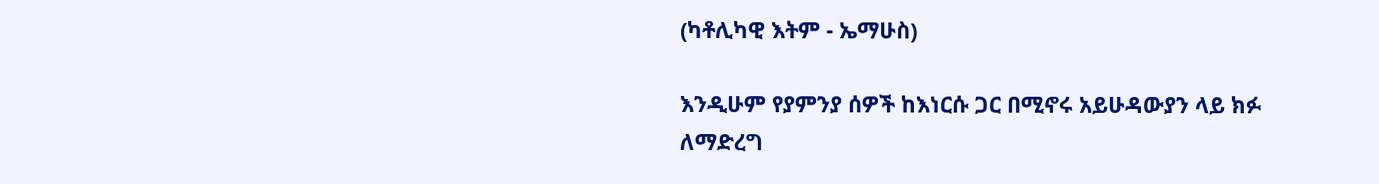(ካቶሊካዊ እትም - ኤማሁስ)

እንዲሁም የያምንያ ሰዎች ከእነርሱ ጋር በሚኖሩ አይሁዳውያን ላይ ክፉ ለማድረግ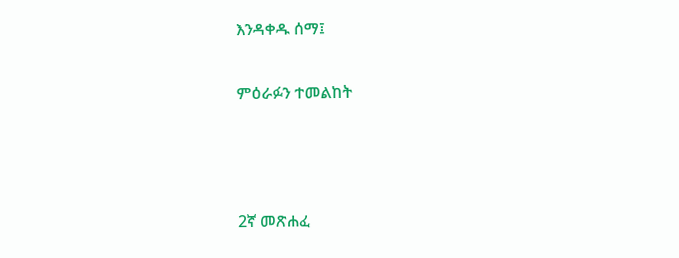እንዳቀዱ ሰማ፤

ምዕራፉን ተመልከት



2ኛ መጽሐፈ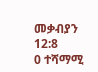መቃብያን 12:8
0 ተሻማሚ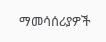ማመሳሰሪያዎች